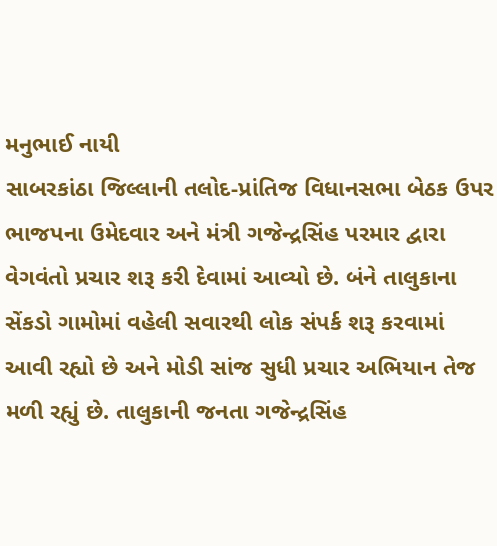મનુભાઈ નાયી
સાબરકાંઠા જિલ્લાની તલોદ-પ્રાંતિજ વિધાનસભા બેઠક ઉપર ભાજપના ઉમેદવાર અને મંત્રી ગજેન્દ્રસિંહ પરમાર દ્વારા વેગવંતો પ્રચાર શરૂ કરી દેવામાં આવ્યો છે. બંને તાલુકાના સેંકડો ગામોમાં વહેલી સવારથી લોક સંપર્ક શરૂ કરવામાં આવી રહ્યો છે અને મોડી સાંજ સુધી પ્રચાર અભિયાન તેજ મળી રહ્યું છે. તાલુકાની જનતા ગજેન્દ્રસિંહ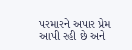પરમારને અપાર પ્રેમ આપી રહી છે અને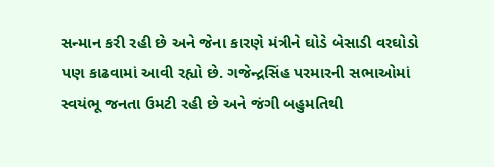સન્માન કરી રહી છે અને જેના કારણે મંત્રીને ઘોડે બેસાડી વરઘોડો પણ કાઢવામાં આવી રહ્યો છે. ગજેન્દ્રસિંહ પરમારની સભાઓમાં સ્વયંભૂ જનતા ઉમટી રહી છે અને જંગી બહુમતિથી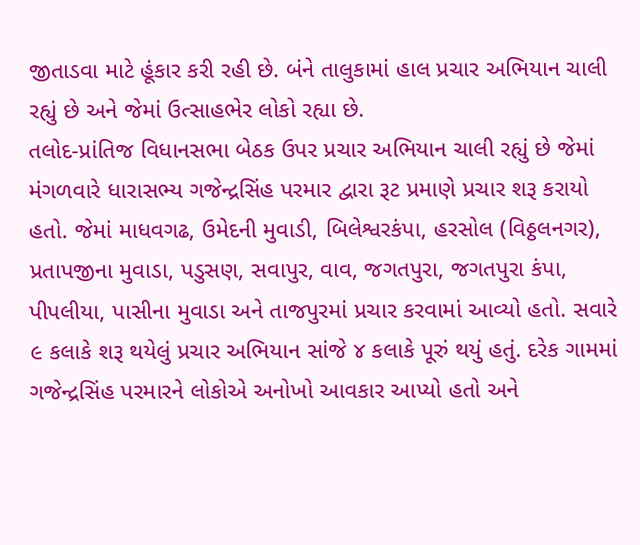જીતાડવા માટે હૂંકાર કરી રહી છે. બંને તાલુકામાં હાલ પ્રચાર અભિયાન ચાલી રહ્યું છે અને જેમાં ઉત્સાહભેર લોકો રહ્યા છે.
તલોદ-પ્રાંતિજ વિધાનસભા બેઠક ઉપર પ્રચાર અભિયાન ચાલી રહ્યું છે જેમાં મંગળવારે ધારાસભ્ય ગજેન્દ્રસિંહ પરમાર દ્વારા રૂટ પ્રમાણે પ્રચાર શરૂ કરાયો હતો. જેમાં માધવગઢ, ઉમેદની મુવાડી, બિલેશ્વરકંપા, હરસોલ (વિઠ્ઠલનગર), પ્રતાપજીના મુવાડા, પડુસણ, સવાપુર, વાવ, જગતપુરા, જગતપુરા કંપા, પીપલીયા, પાસીના મુવાડા અને તાજપુરમાં પ્રચાર કરવામાં આવ્યો હતો. સવારે ૯ કલાકે શરૂ થયેલું પ્રચાર અભિયાન સાંજે ૪ કલાકે પૂરું થયું હતું. દરેક ગામમાં ગજેન્દ્રસિંહ પરમારને લોકોએ અનોખો આવકાર આપ્યો હતો અને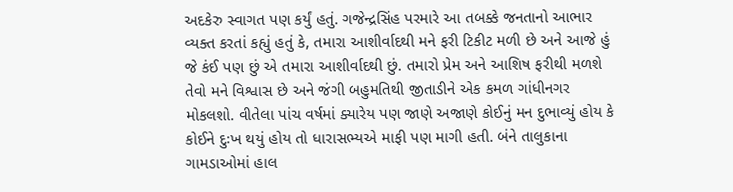અદકેરુ સ્વાગત પણ કર્યું હતું. ગજેન્દ્રસિંહ પરમારે આ તબક્કે જનતાનો આભાર વ્યક્ત કરતાં કહ્યું હતું કે, તમારા આશીર્વાદથી મને ફરી ટિકીટ મળી છે અને આજે હું જે કંઈ પણ છું એ તમારા આશીર્વાદથી છું. તમારો પ્રેમ અને આશિષ ફરીથી મળશે તેવો મને વિશ્વાસ છે અને જંગી બહુમતિથી જીતાડીને એક કમળ ગાંધીનગર મોકલશો. વીતેલા પાંચ વર્ષમાં ક્યારેય પણ જાણે અજાણે કોઈનું મન દુભાવ્યું હોય કે કોઈને દુઃખ થયું હોય તો ધારાસભ્યએ માફી પણ માગી હતી. બંને તાલુકાના ગામડાઓમાં હાલ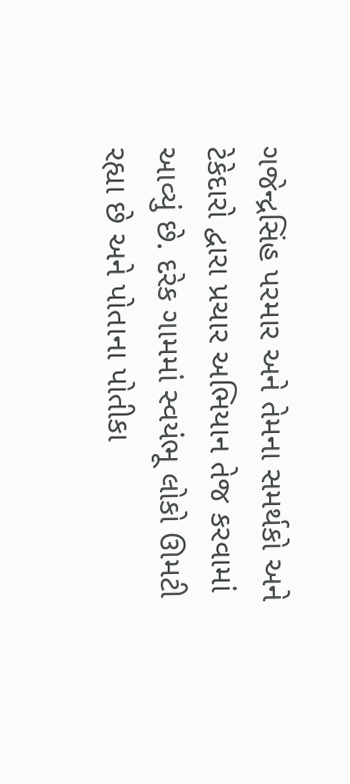ગજેન્દ્રસિંહ પરમાર અને તેમના સમર્થકો અને ટેકેદારો દ્વારા પ્રચાર અભિયાન તેજ કરવામાં આવ્યું છે. દરેક ગામમાં સ્વયંભૂ લોકો ઊમટી રહ્યા છે અને પોતાના પોતીકા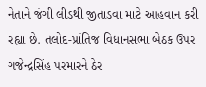નેતાને જંગી લીડથી જીતાડવા માટે આહવાન કરી રહ્યા છે. તલોદ-પ્રાંતિજ વિધાનસભા બેઠક ઉપર ગજેન્દ્રસિંહ પરમારને ઠેર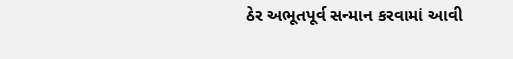ઠેર અભૂતપૂર્વ સન્માન કરવામાં આવી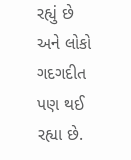રહ્યું છે અને લોકો ગદગદીત પણ થઈ રહ્યા છે.